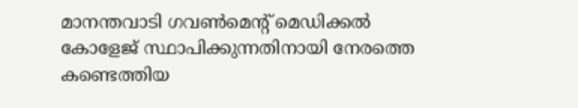മാനന്തവാടി ഗവൺമെന്റ് മെഡിക്കൽ കോളേജ് സ്ഥാപിക്കുന്നതിനായി നേരത്തെ കണ്ടെത്തിയ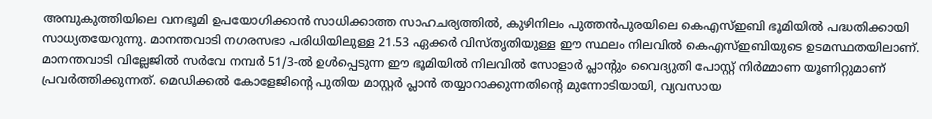അമ്പുകുത്തിയിലെ വനഭൂമി ഉപയോഗിക്കാൻ സാധിക്കാത്ത സാഹചര്യത്തിൽ, കുഴിനിലം പുത്തൻപുരയിലെ കെഎസ്ഇബി ഭൂമിയിൽ പദ്ധതിക്കായി സാധ്യതയേറുന്നു. മാനന്തവാടി നഗരസഭാ പരിധിയിലുള്ള 21.53 ഏക്കർ വിസ്തൃതിയുള്ള ഈ സ്ഥലം നിലവിൽ കെഎസ്ഇബിയുടെ ഉടമസ്ഥതയിലാണ്.
മാനന്തവാടി വില്ലേജിൽ സർവേ നമ്പർ 51/3-ൽ ഉൾപ്പെടുന്ന ഈ ഭൂമിയിൽ നിലവിൽ സോളാർ പ്ലാന്റും വൈദ്യുതി പോസ്റ്റ് നിർമ്മാണ യൂണിറ്റുമാണ് പ്രവർത്തിക്കുന്നത്. മെഡിക്കൽ കോളേജിന്റെ പുതിയ മാസ്റ്റർ പ്ലാൻ തയ്യാറാക്കുന്നതിന്റെ മുന്നോടിയായി, വ്യവസായ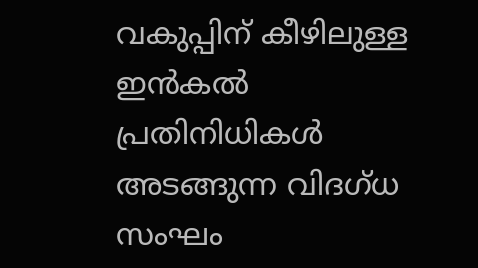വകുപ്പിന് കീഴിലുള്ള ഇൻകൽ പ്രതിനിധികൾ അടങ്ങുന്ന വിദഗ്ധ സംഘം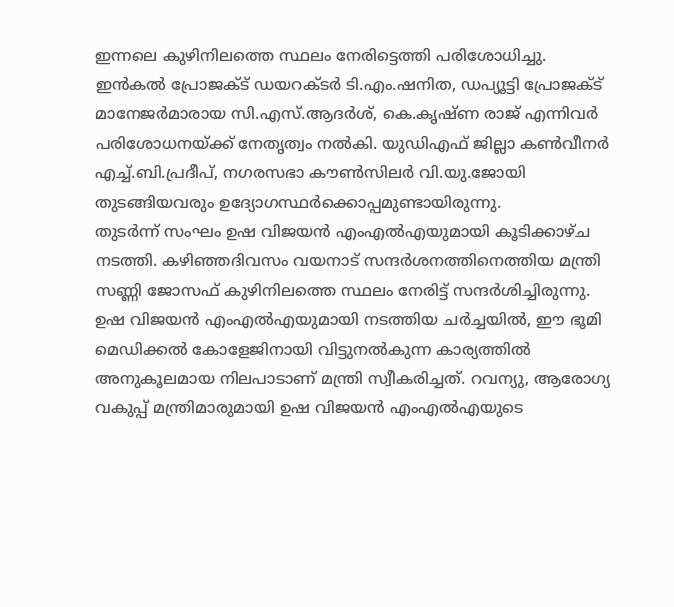ഇന്നലെ കുഴിനിലത്തെ സ്ഥലം നേരിട്ടെത്തി പരിശോധിച്ചു.
ഇൻകൽ പ്രോജക്ട് ഡയറക്ടർ ടി.എം.ഷനിത, ഡപ്യൂട്ടി പ്രോജക്ട് മാനേജർമാരായ സി.എസ്.ആദർശ്, കെ.കൃഷ്ണ രാജ് എന്നിവർ പരിശോധനയ്ക്ക് നേതൃത്വം നൽകി. യുഡിഎഫ് ജില്ലാ കൺവീനർ എച്ച്.ബി.പ്രദീപ്, നഗരസഭാ കൗൺസിലർ വി.യു.ജോയി തുടങ്ങിയവരും ഉദ്യോഗസ്ഥർക്കൊപ്പമുണ്ടായിരുന്നു.
തുടർന്ന് സംഘം ഉഷ വിജയൻ എംഎൽഎയുമായി കൂടിക്കാഴ്ച നടത്തി. കഴിഞ്ഞദിവസം വയനാട് സന്ദർശനത്തിനെത്തിയ മന്ത്രി സണ്ണി ജോസഫ് കുഴിനിലത്തെ സ്ഥലം നേരിട്ട് സന്ദർശിച്ചിരുന്നു.
ഉഷ വിജയൻ എംഎൽഎയുമായി നടത്തിയ ചർച്ചയിൽ, ഈ ഭൂമി മെഡിക്കൽ കോളേജിനായി വിട്ടുനൽകുന്ന കാര്യത്തിൽ അനുകൂലമായ നിലപാടാണ് മന്ത്രി സ്വീകരിച്ചത്. റവന്യു, ആരോഗ്യ വകുപ്പ് മന്ത്രിമാരുമായി ഉഷ വിജയൻ എംഎൽഎയുടെ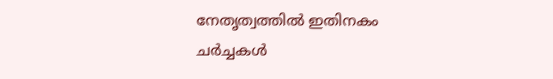നേതൃത്വത്തിൽ ഇതിനകം ചർച്ചകൾ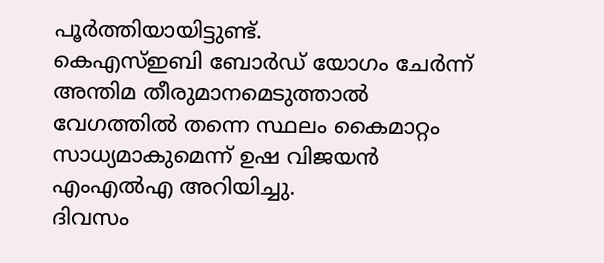പൂർത്തിയായിട്ടുണ്ട്.
കെഎസ്ഇബി ബോർഡ് യോഗം ചേർന്ന് അന്തിമ തീരുമാനമെടുത്താൽ വേഗത്തിൽ തന്നെ സ്ഥലം കൈമാറ്റം സാധ്യമാകുമെന്ന് ഉഷ വിജയൻ എംഎൽഎ അറിയിച്ചു.
ദിവസം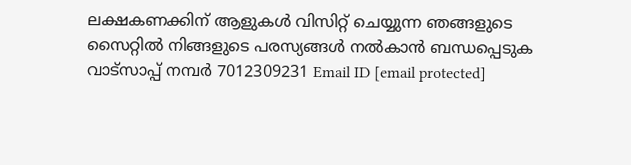ലക്ഷകണക്കിന് ആളുകൾ വിസിറ്റ് ചെയ്യുന്ന ഞങ്ങളുടെ സൈറ്റിൽ നിങ്ങളുടെ പരസ്യങ്ങൾ നൽകാൻ ബന്ധപ്പെടുക വാട്സാപ്പ് നമ്പർ 7012309231 Email ID [email protected]